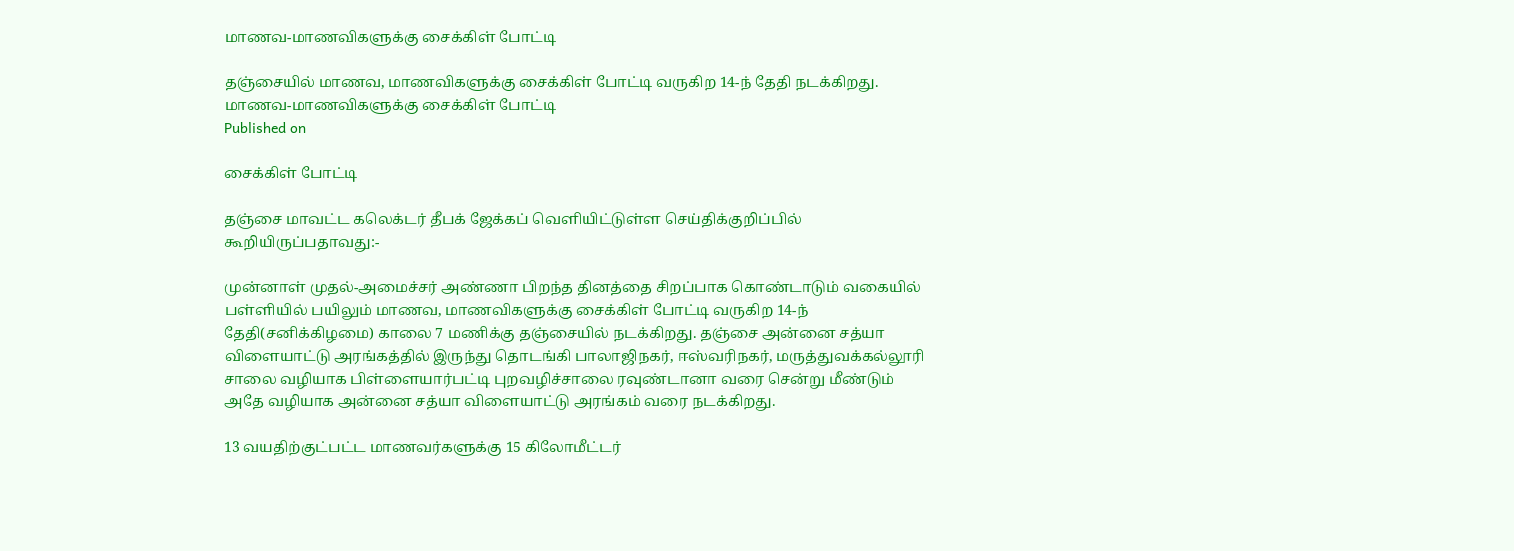மாணவ-மாணவிகளுக்கு சைக்கிள் போட்டி

தஞ்சையில் மாணவ, மாணவிகளுக்கு சைக்கிள் போட்டி வருகிற 14-ந் தேதி நடக்கிறது.
மாணவ-மாணவிகளுக்கு சைக்கிள் போட்டி
Published on

சைக்கிள் போட்டி

தஞ்சை மாவட்ட கலெக்டர் தீபக் ஜேக்கப் வெளியிட்டுள்ள செய்திக்குறிப்பில் கூறியிருப்பதாவது:-

முன்னாள் முதல்-அமைச்சர் அண்ணா பிறந்த தினத்தை சிறப்பாக கொண்டாடும் வகையில் பள்ளியில் பயிலும் மாணவ, மாணவிகளுக்கு சைக்கிள் போட்டி வருகிற 14-ந் தேதி(சனிக்கிழமை) காலை 7 மணிக்கு தஞ்சையில் நடக்கிறது. தஞ்சை அன்னை சத்யா விளையாட்டு அரங்கத்தில் இருந்து தொடங்கி பாலாஜிநகர், ஈஸ்வரிநகர், மருத்துவக்கல்லூரி சாலை வழியாக பிள்ளையார்பட்டி புறவழிச்சாலை ரவுண்டானா வரை சென்று மீண்டும் அதே வழியாக அன்னை சத்யா விளையாட்டு அரங்கம் வரை நடக்கிறது.

13 வயதிற்குட்பட்ட மாணவர்களுக்கு 15 கிலோமீட்டர்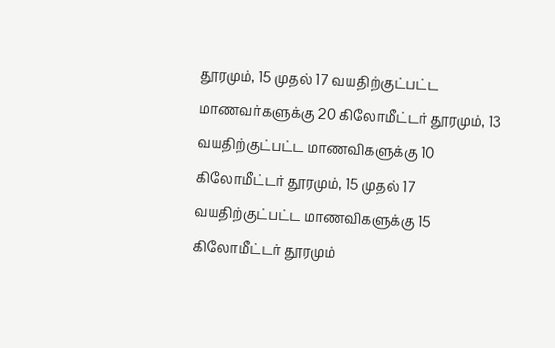தூரமும், 15 முதல் 17 வயதிற்குட்பட்ட மாணவர்களுக்கு 20 கிலோமீட்டர் தூரமும், 13 வயதிற்குட்பட்ட மாணவிகளுக்கு 10 கிலோமீட்டர் தூரமும், 15 முதல் 17 வயதிற்குட்பட்ட மாணவிகளுக்கு 15 கிலோமீட்டர் தூரமும்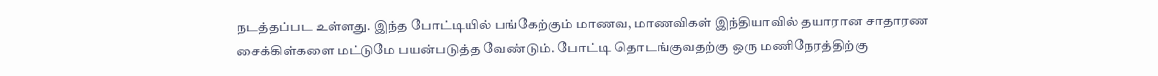நடத்தப்பட உள்ளது. இந்த போட்டியில் பங்கேற்கும் மாணவ, மாணவிகள் இந்தியாவில் தயாரான சாதாரண சைக்கிள்களை மட்டுமே பயன்படுத்த வேண்டும். போட்டி தொடங்குவதற்கு ஒரு மணிநேரத்திற்கு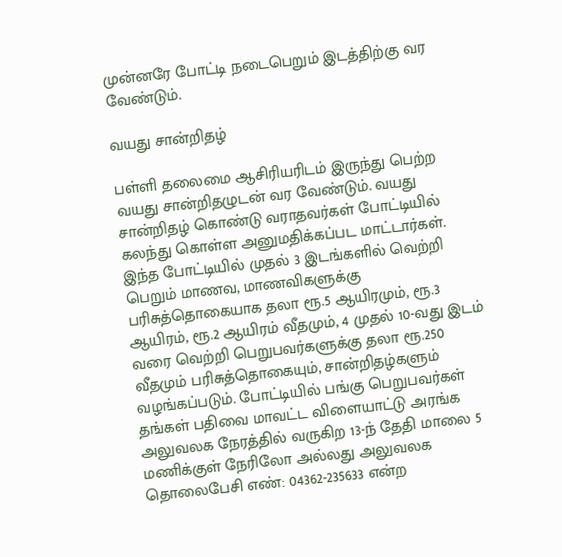முன்னரே போட்டி நடைபெறும் இடத்திற்கு வர வேண்டும்.

வயது சான்றிதழ்

பள்ளி தலைமை ஆசிரியரிடம் இருந்து பெற்ற வயது சான்றிதழுடன் வர வேண்டும். வயது சான்றிதழ் கொண்டு வராதவர்கள் போட்டியில் கலந்து கொள்ள அனுமதிக்கப்பட மாட்டார்கள். இந்த போட்டியில் முதல் 3 இடங்களில் வெற்றி பெறும் மாணவ, மாணவிகளுக்கு பரிசுத்தொகையாக தலா ரூ.5 ஆயிரமும், ரூ.3 ஆயிரம், ரூ.2 ஆயிரம் வீதமும், 4 முதல் 10-வது இடம் வரை வெற்றி பெறுபவர்களுக்கு தலா ரூ.250 வீதமும் பரிசுத்தொகையும், சான்றிதழ்களும் வழங்கப்படும். போட்டியில் பங்கு பெறுபவர்கள் தங்கள் பதிவை மாவட்ட விளையாட்டு அரங்க அலுவலக நேரத்தில் வருகிற 13-ந் தேதி மாலை 5 மணிக்குள் நேரிலோ அல்லது அலுவலக தொலைபேசி எண்: 04362-235633 என்ற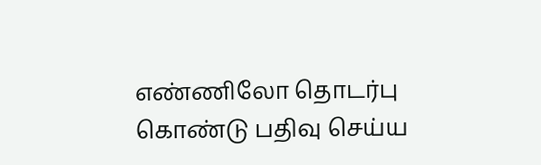எண்ணிலோ தொடர்பு கொண்டு பதிவு செய்ய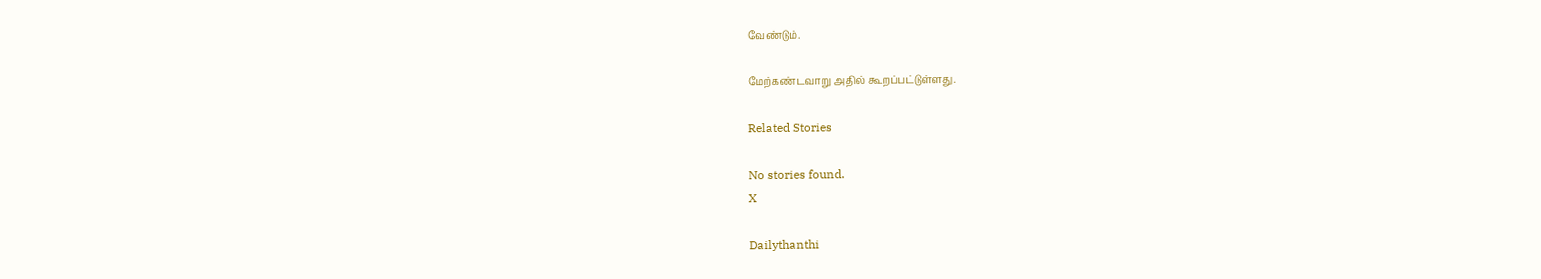வேண்டும்.

மேற்கண்டவாறு அதில் கூறப்பட்டுள்ளது.

Related Stories

No stories found.
X

Dailythanthi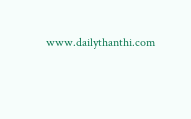www.dailythanthi.com